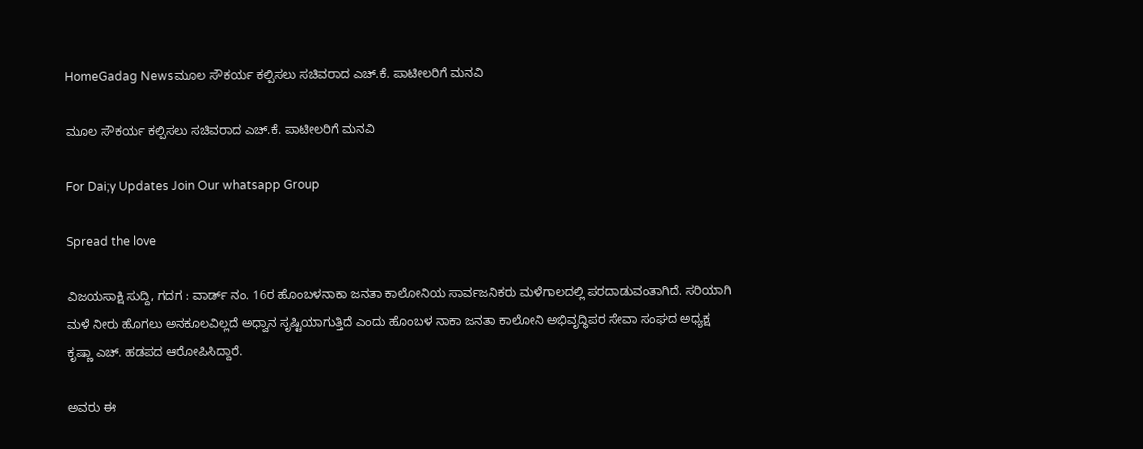HomeGadag Newsಮೂಲ ಸೌಕರ್ಯ ಕಲ್ಪಿಸಲು ಸಚಿವರಾದ ಎಚ್.ಕೆ. ಪಾಟೀಲರಿಗೆ ಮನವಿ

ಮೂಲ ಸೌಕರ್ಯ ಕಲ್ಪಿಸಲು ಸಚಿವರಾದ ಎಚ್.ಕೆ. ಪಾಟೀಲರಿಗೆ ಮನವಿ

For Dai;y Updates Join Our whatsapp Group

Spread the love

ವಿಜಯಸಾಕ್ಷಿ ಸುದ್ದಿ, ಗದಗ : ವಾರ್ಡ್ ನಂ. 16ರ ಹೊಂಬಳನಾಕಾ ಜನತಾ ಕಾಲೋನಿಯ ಸಾರ್ವಜನಿಕರು ಮಳೆಗಾಲದಲ್ಲಿ ಪರದಾಡುವಂತಾಗಿದೆ. ಸರಿಯಾಗಿ ಮಳೆ ನೀರು ಹೊಗಲು ಅನಕೂಲವಿಲ್ಲದೆ ಅಧ್ವಾನ ಸೃಷ್ಟಿಯಾಗುತ್ತಿದೆ ಎಂದು ಹೊಂಬಳ ನಾಕಾ ಜನತಾ ಕಾಲೋನಿ ಅಭಿವೃದ್ಧಿಪರ ಸೇವಾ ಸಂಘದ ಅಧ್ಯಕ್ಷ ಕೃಷ್ಣಾ ಎಚ್. ಹಡಪದ ಆರೋಪಿಸಿದ್ದಾರೆ.

ಅವರು ಈ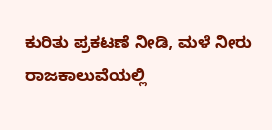ಕುರಿತು ಪ್ರಕಟಣೆ ನೀಡಿ, ಮಳೆ ನೀರು ರಾಜಕಾಲುವೆಯಲ್ಲಿ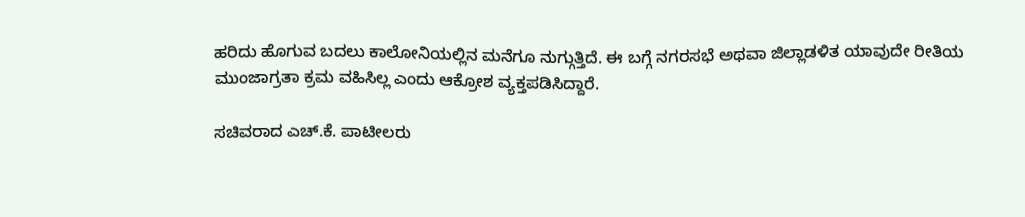ಹರಿದು ಹೊಗುವ ಬದಲು ಕಾಲೋನಿಯಲ್ಲಿನ ಮನೆಗೂ ನುಗ್ಗುತ್ತಿದೆ. ಈ ಬಗ್ಗೆ ನಗರಸಭೆ ಅಥವಾ ಜಿಲ್ಲಾಡಳಿತ ಯಾವುದೇ ರೀತಿಯ ಮುಂಜಾಗ್ರತಾ ಕ್ರಮ ವಹಿಸಿಲ್ಲ ಎಂದು ಆಕ್ರೋಶ ವ್ಯಕ್ತಪಡಿಸಿದ್ದಾರೆ.

ಸಚಿವರಾದ ಎಚ್.ಕೆ. ಪಾಟೀಲರು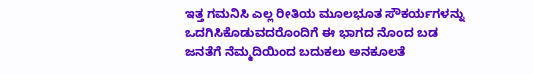ಇತ್ತ ಗಮನಿಸಿ ಎಲ್ಲ ರೀತಿಯ ಮೂಲಭೂತ ಸೌಕರ್ಯಗಳನ್ನು ಒದಗಿಸಿಕೊಡುವದರೊಂದಿಗೆ ಈ ಭಾಗದ ನೊಂದ ಬಡ ಜನತೆಗೆ ನೆಮ್ಮದಿಯಿಂದ ಬದುಕಲು ಅನಕೂಲತೆ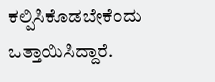ಕಲ್ಪಿಸಿಕೊಡಬೇಕೆಂದು ಒತ್ತಾಯಿಸಿದ್ದಾರೆ.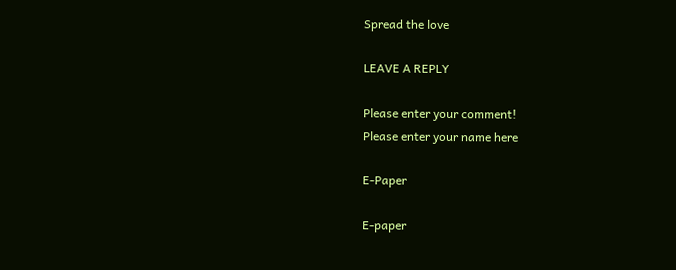Spread the love

LEAVE A REPLY

Please enter your comment!
Please enter your name here

E-Paper

E-paper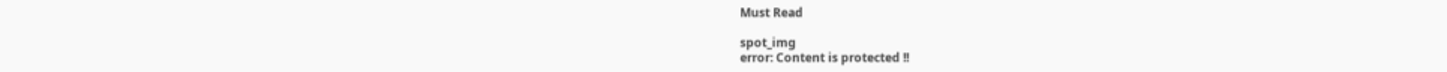Must Read

spot_img
error: Content is protected !!